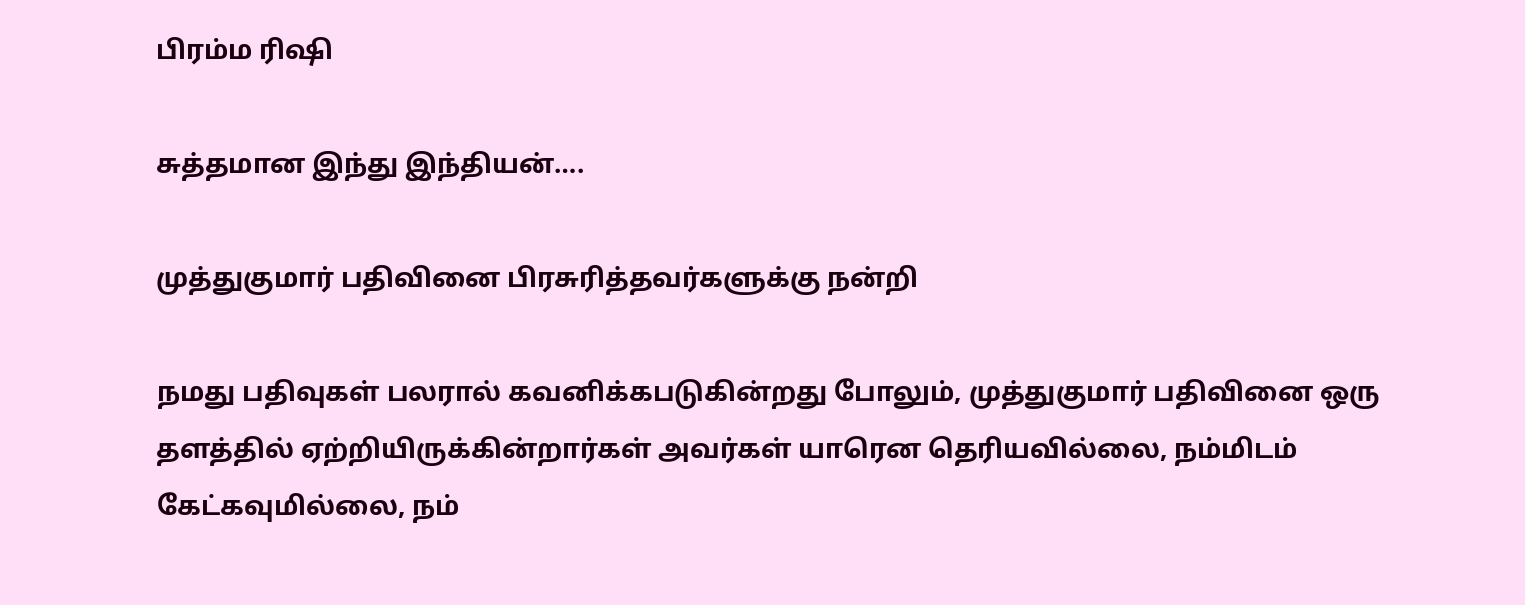பிரம்ம ரிஷி

சுத்தமான இந்து இந்தியன்….

முத்துகுமார் பதிவினை பிரசுரித்தவர்களுக்கு நன்றி

நமது பதிவுகள் பலரால் கவனிக்கபடுகின்றது போலும், முத்துகுமார் பதிவினை ஒரு தளத்தில் ஏற்றியிருக்கின்றார்கள் அவர்கள் யாரென தெரியவில்லை, நம்மிடம் கேட்கவுமில்லை, நம்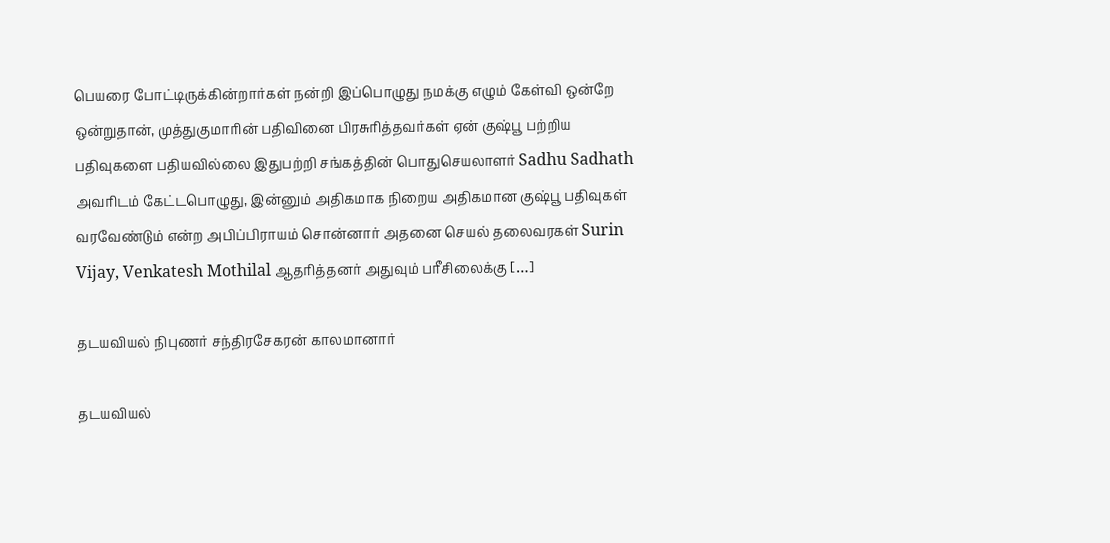பெயரை போட்டிருக்கின்றார்கள் நன்றி இப்பொழுது நமக்கு எழும் கேள்வி ஒன்றே ஒன்றுதான், முத்துகுமாரின் பதிவினை பிரசுரித்தவர்கள் ஏன் குஷ்பூ பற்றிய பதிவுகளை பதியவில்லை இதுபற்றி சங்கத்தின் பொதுசெயலாளர் Sadhu Sadhath அவரிடம் கேட்டபொழுது, இன்னும் அதிகமாக நிறைய அதிகமான குஷ்பூ பதிவுகள் வரவேண்டும் என்ற அபிப்பிராயம் சொன்னார் அதனை செயல் தலைவரகள் Surin Vijay, Venkatesh Mothilal ஆதரித்தனர் அதுவும் பரீசிலைக்கு […]

தடய‌வியல் நிபுணர் சந்திரசேகரன் காலமானார்

தடய‌வியல்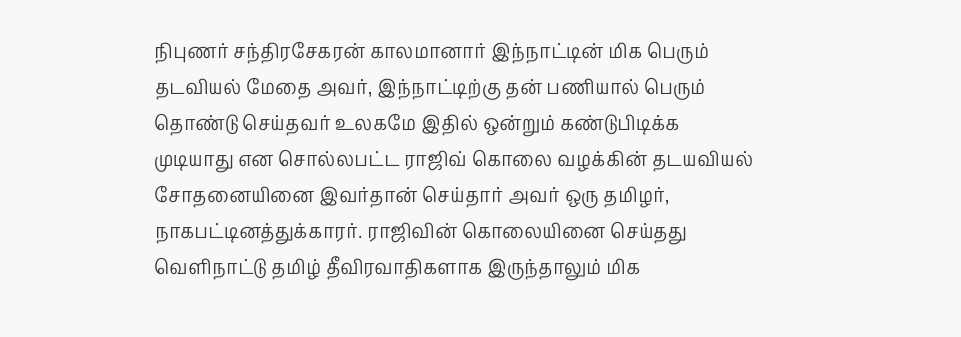நிபுணர் சந்திரசேகரன் காலமானார் இந்நாட்டின் மிக பெரும் தடவியல் மேதை அவர், இந்நாட்டிற்கு தன் பணியால் பெரும் தொண்டு செய்தவர் உலகமே இதில் ஒன்றும் கண்டுபிடிக்க முடியாது என சொல்லபட்ட ராஜிவ் கொலை வழக்கின் தடயவியல் சோதனையினை இவர்தான் செய்தார் அவர் ஒரு தமிழர், நாகபட்டினத்துக்காரர். ராஜிவின் கொலையினை செய்தது வெளிநாட்டு தமிழ் தீவிரவாதிகளாக இருந்தாலும் மிக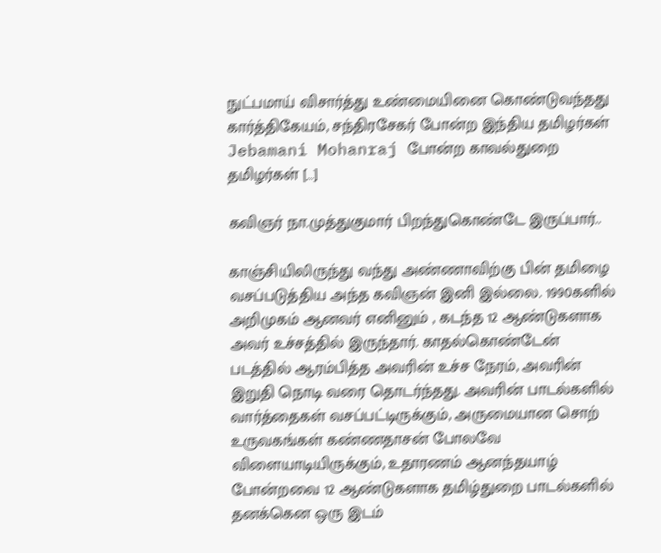நுட்பமாய் விசார்த்து உண்மையினை கொண்டுவந்தது கார்த்திகேயம், சந்திரசேகர் போன்ற இந்திய தமிழர்கள் Jebamani Mohanraj போன்ற காவல்துறை தமிழர்கள் […]

கவிஞர் நா.முத்துகுமார் பிறந்துகொண்டே இருப்பார்..

காஞ்சியிலிருந்து வந்து அண்ணாவிற்கு பின் தமிழை வசப்படுத்திய அந்த கவிஞன் இனி இல்லை. 1990களில் அறிமுகம் ஆனவர் எனினும் , கடந்த 12 ஆண்டுகளாக அவர் உச்சத்தில் இருந்தார். காதல்கொண்டேன் படத்தில் ஆரம்பித்த அவரின் உச்ச நேரம், அவரின் இறுதி நொடி வரை தொடர்ந்தது. அவரின் பாடல்களில் வார்த்தைகள் வசப்பட்டிருக்கும், அருமையான சொற் உருவகங்கள் கண்ணதாசன் போலவே விளையாடியிருக்கும், உதாரணம் ஆனந்தயாழ் போன்றவை 12 ஆண்டுகளாக தமிழ்துறை பாடல்களில் தனக்கென ஒரு இடம்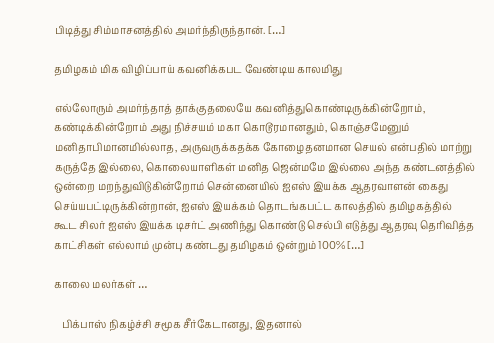பிடித்து சிம்மாசனத்தில் அமர்ந்திருந்தான். […]

தமிழகம் மிக விழிப்பாய் கவனிக்கபட வேண்டிய காலமிது

எல்லோரும் அமர்ந்தாத் தாக்குதலையே கவனித்துகொண்டிருக்கின்றோம், கண்டிக்கின்றோம் அது நிச்சயம் மகா கொடூரமானதும், கொஞ்சமேனும் மனிதாபிமானமில்லாத, அருவருக்கதக்க கோழைதனமான செயல் என்பதில் மாற்று கருத்தே இல்லை, கொலையாளிகள் மனித ஜென்மமே இல்லை அந்த கண்டனத்தில் ஒன்றை மறந்துவிடுகின்றோம் சென்னையில் ஐஎஸ் இயக்க ஆதரவாளன் கைது செய்யபட்டிருக்கின்றான், ஐஎஸ் இயக்கம் தொடங்கபட்ட காலத்தில் தமிழகத்தில் கூட சிலர் ஐஎஸ் இயக்க டிசர்ட் அணிந்து கொண்டு செல்பி எடுத்து ஆதரவு தெரிவித்த காட்சிகள் எல்லாம் முன்பு கண்டது தமிழகம் ஒன்றும் 100% […]

காலை மலர்கள் …

   பிக்பாஸ் நிகழ்ச்சி சமூக சீர்கேடானது, இதனால்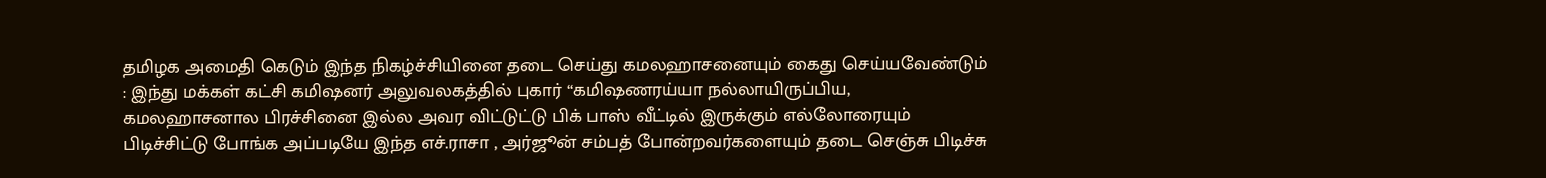தமிழக அமைதி கெடும் இந்த நிகழ்ச்சியினை தடை செய்து கமலஹாசனையும் கைது செய்யவேண்டும் : இந்து மக்கள் கட்சி கமிஷனர் அலுவலகத்தில் புகார் “கமிஷணரய்யா நல்லாயிருப்பிய,  கமலஹாசனால பிரச்சினை இல்ல அவர விட்டுட்டு பிக் பாஸ் வீட்டில் இருக்கும் எல்லோரையும் பிடிச்சிட்டு போங்க‌ அப்படியே இந்த எச்.ராசா , அர்ஜூன் சம்பத் போன்றவர்களையும் தடை செஞ்சு பிடிச்சு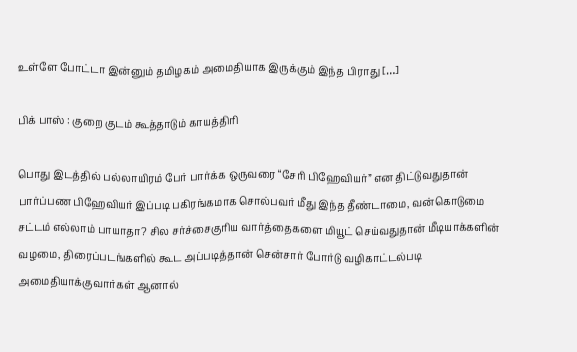உள்ளே போட்டா இன்னும் தமிழகம் அமைதியாக இருக்கும் இந்த பிராது […]

பிக் பாஸ் : குறை குடம் கூத்தாடும் காயத்திரி

பொது இடத்தில் பல்லாயிரம் பேர் பார்க்க ஒருவரை “சேரி பிஹேவியர்” என திட்டுவதுதான் பார்ப்பண பிஹேவியர் இப்படி பகிரங்கமாக சொல்பவர் மீது இந்த தீண்டாமை, வன்கொடுமை சட்டம் எல்லாம் பாயாதா? சில சர்ச்சைகுரிய வார்த்தைகளை மியூட் செய்வதுதான் மீடியாக்களின் வழமை, திரைப்படங்களில் கூட அப்படித்தான் சென்சார் போர்டு வழிகாட்டல்படி அமைதியாக்குவார்கள் ஆனால்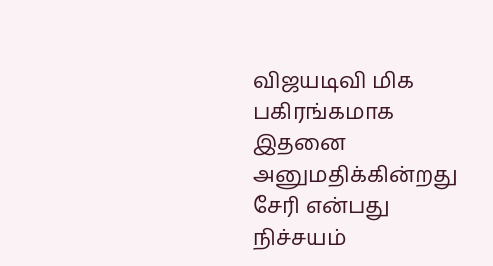விஜயடிவி மிக பகிரங்கமாக இதனை அனுமதிக்கின்றது சேரி என்பது நிச்சயம்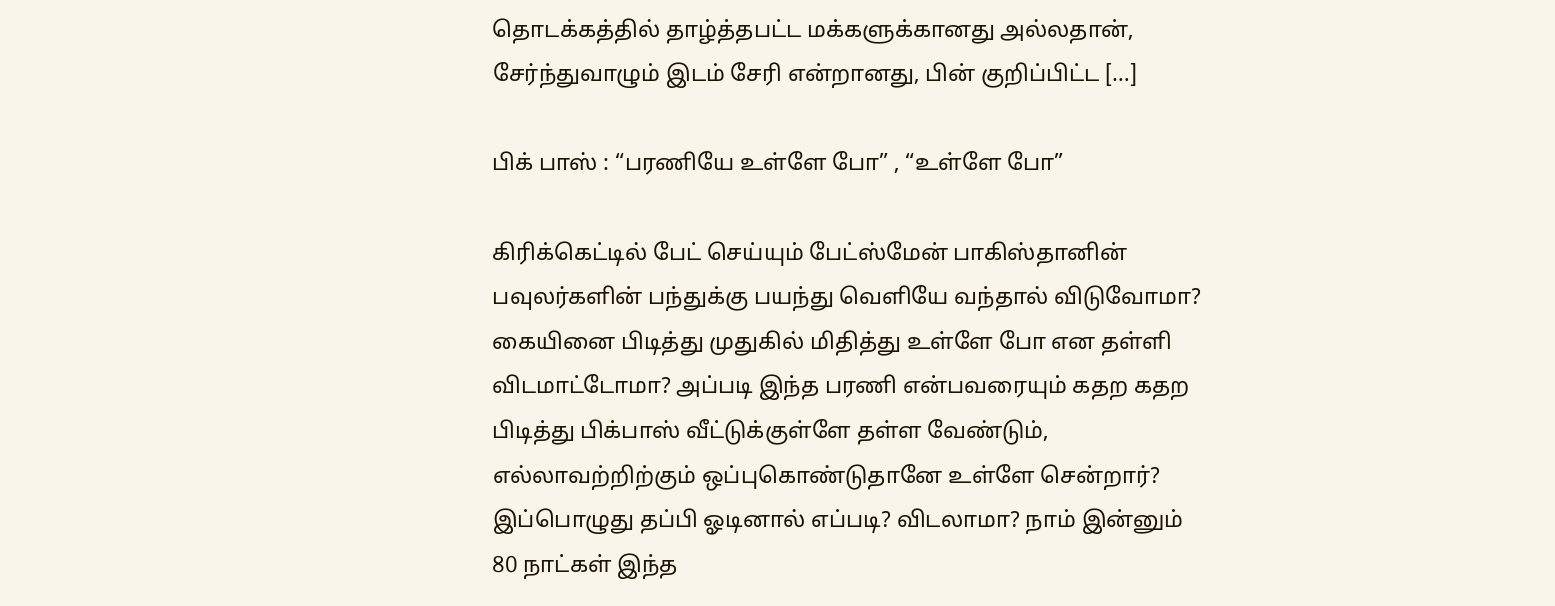தொடக்கத்தில் தாழ்த்தபட்ட‌ மக்களுக்கானது அல்லதான், சேர்ந்துவாழும் இடம் சேரி என்றானது, பின் குறிப்பிட்ட […]

பிக் பாஸ் : “பரணியே உள்ளே போ” , “உள்ளே போ”

கிரிக்கெட்டில் பேட் செய்யும் பேட்ஸ்மேன் பாகிஸ்தானின் பவுலர்களின் பந்துக்கு பயந்து வெளியே வந்தால் விடுவோமா? கையினை பிடித்து முதுகில் மிதித்து உள்ளே போ என தள்ளி விடமாட்டோமா? அப்படி இந்த பரணி என்பவரையும் கதற கதற பிடித்து பிக்பாஸ் வீட்டுக்குள்ளே தள்ள வேண்டும், எல்லாவற்றிற்கும் ஒப்புகொண்டுதானே உள்ளே சென்றார்? இப்பொழுது தப்பி ஓடினால் எப்படி? விடலாமா? நாம் இன்னும் 80 நாட்கள் இந்த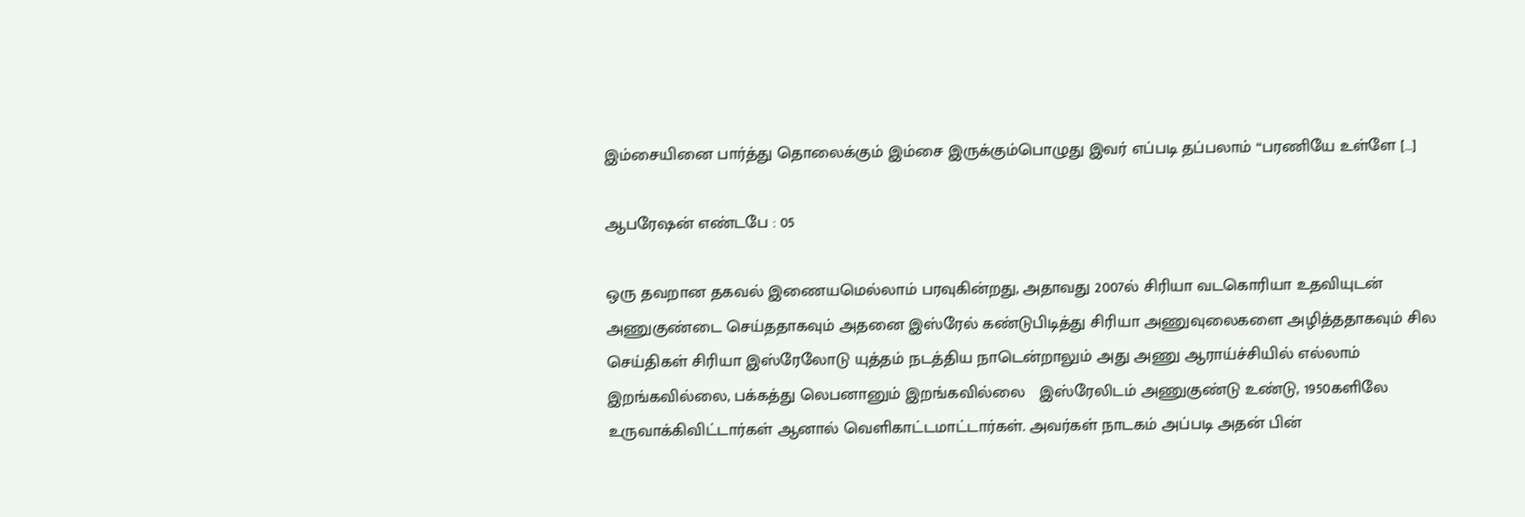இம்சையினை பார்த்து தொலைக்கும் இம்சை இருக்கும்பொழுது இவர் எப்படி தப்பலாம் “பரணியே உள்ளே […]

ஆபரேஷன் எண்டபே : 05

ஒரு தவறான தகவல் இணையமெல்லாம் பரவுகின்றது, அதாவது 2007ல் சிரியா வடகொரியா உதவியுடன் அணுகுண்டை செய்ததாகவும் அதனை இஸ்ரேல் கண்டுபிடித்து சிரியா அணுவுலைகளை அழித்ததாகவும் சில செய்திகள் சிரியா இஸ்ரேலோடு யுத்தம் நடத்திய நாடென்றாலும் அது அணு ஆராய்ச்சியில் எல்லாம் இறங்கவில்லை, பக்கத்து லெபனானும் இறங்கவில்லை   இஸ்ரேலிடம் அணுகுண்டு உண்டு, 1950களிலே உருவாக்கிவிட்டார்கள் ஆனால் வெளிகாட்டமாட்டார்கள். அவர்கள் நாடகம் அப்படி அதன் பின்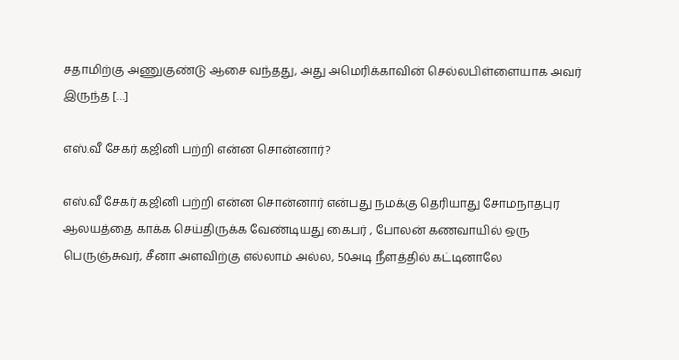சதாமிற்கு அணுகுண்டு ஆசை வந்தது, அது அமெரிக்காவின் செல்லபிள்ளையாக அவர் இருந்த […]

எஸ்.வீ சேகர் கஜினி பற்றி என்ன சொன்னார்?

எஸ்.வீ சேகர் கஜினி பற்றி என்ன சொன்னார் என்பது நமக்கு தெரியாது சோமநாதபுர ஆலயத்தை காக்க செய்திருக்க வேண்டியது கைபர் , போலன் கணவாயில் ஒரு பெருஞ்சுவர், சீனா அளவிற்கு எல்லாம் அல்ல, 50அடி நீளத்தில் கட்டினாலே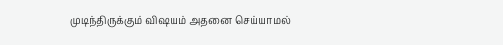முடிந்திருக்கும் விஷயம் அதனை செய்யாமல்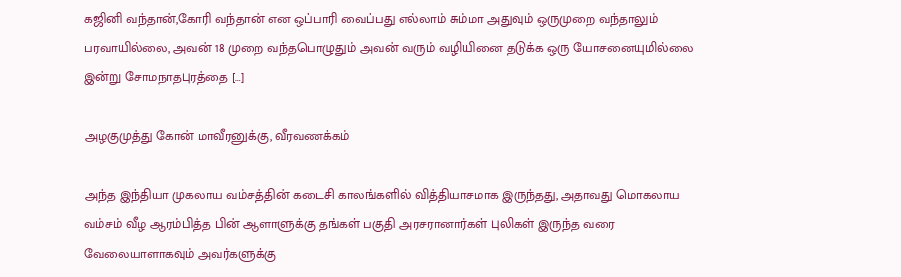கஜினி வந்தான்,கோரி வந்தான் என ஒப்பாரி வைப்பது எல்லாம் சும்மா அதுவும் ஒருமுறை வந்தாலும் பரவாயில்லை, அவன் 18 முறை வந்தபொழுதும் அவன் வரும் வழியினை தடுக்க ஒரு யோசனையுமில்லை இன்று சோமநாதபுரத்தை […]

அழகுமுத்து கோன் மாவீரனுக்கு, வீரவணக்கம்

அந்த இந்தியா முகலாய வம்சத்தின் கடைசி காலங்களில் வித்தியாசமாக இருந்தது, அதாவது மொகலாய வம்சம் வீழ ஆரம்பித்த பின் ஆளாளுக்கு தங்கள் பகுதி அரசரானார்கள் புலிகள் இருந்த வரை வேலையாளாகவும் அவர்களுக்கு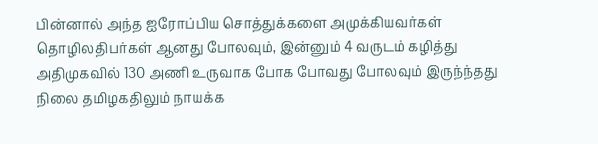பின்னால் அந்த ஐரோப்பிய சொத்துக்களை அமுக்கியவர்கள் தொழிலதிபர்கள் ஆனது போலவும், இன்னும் 4 வருடம் கழித்து அதிமுகவில் 130 அணி உருவாக போக போவது போலவும் இருந்ந்தது நிலை தமிழகதிலும் நாயக்க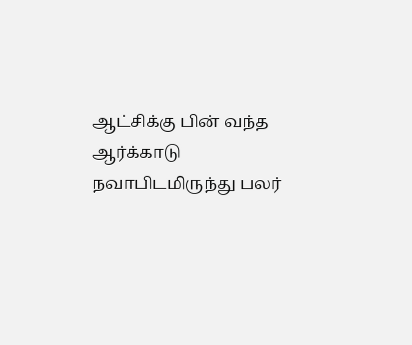ஆட்சிக்கு பின் வந்த‌ ஆர்க்காடு நவாபிடமிருந்து பலர்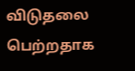விடுதலை பெற்றதாக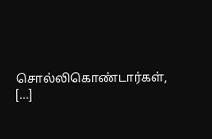சொல்லிகொண்டார்கள், […]